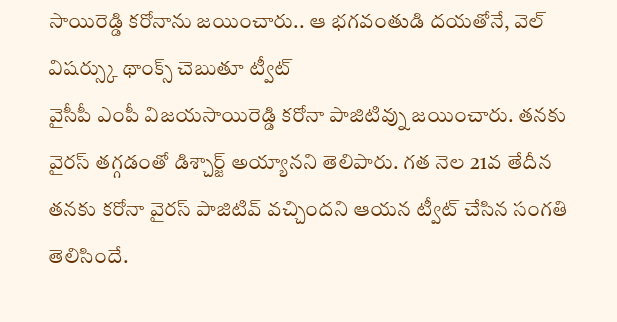సాయిరెడ్డి కరోనాను జయించారు.. ఆ భగవంతుడి దయతోనే, వెల్ విషర్స్కు థాంక్స్ చెబుతూ ట్వీట్
వైసీపీ ఎంపీ విజయసాయిరెడ్డి కరోనా పాజిటివ్ను జయించారు. తనకు వైరస్ తగ్గడంతో డిశ్చార్జ్ అయ్యానని తెలిపారు. గత నెల 21వ తేదీన తనకు కరోనా వైరస్ పాజిటివ్ వచ్చిందని ఆయన ట్వీట్ చేసిన సంగతి తెలిసిందే.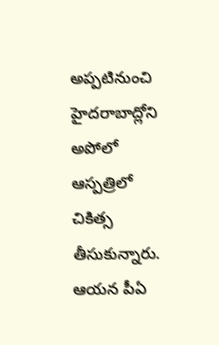అప్పటినుంచి హైదరాబాద్లోని అపోలో ఆస్పత్రిలో చికిత్స తీసుకున్నారు. ఆయన పీఏ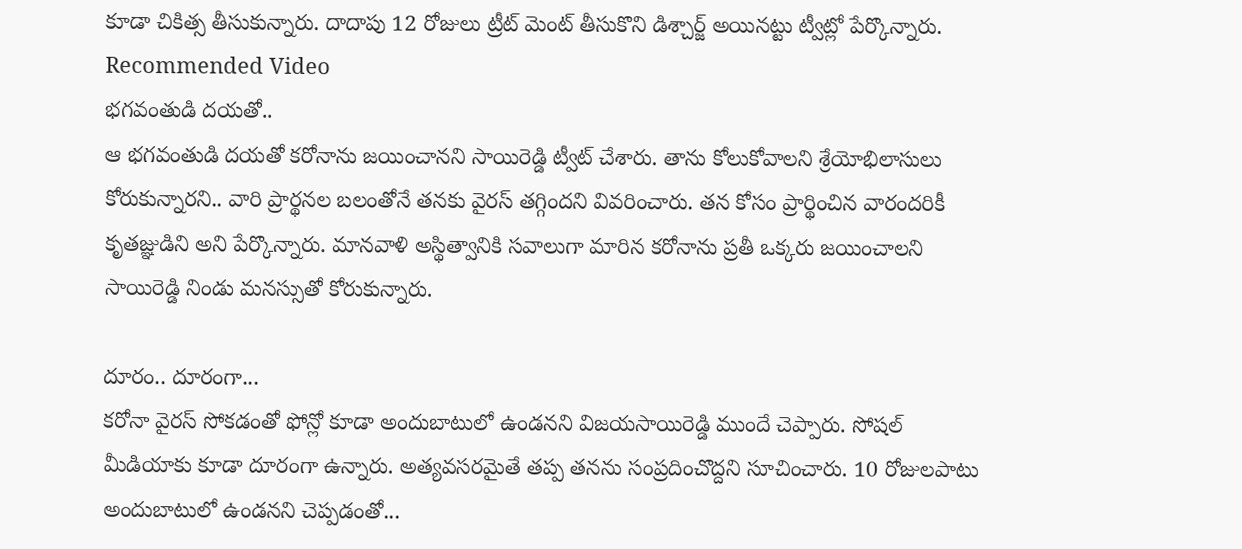కూడా చికిత్స తీసుకున్నారు. దాదాపు 12 రోజులు ట్రీట్ మెంట్ తీసుకొని డిశ్చార్జ్ అయినట్టు ట్వీట్లో పేర్కొన్నారు.
Recommended Video
భగవంతుడి దయతో..
ఆ భగవంతుడి దయతో కరోనాను జయించానని సాయిరెడ్డి ట్వీట్ చేశారు. తాను కోలుకోవాలని శ్రేయోభిలాసులు కోరుకున్నారని.. వారి ప్రార్థనల బలంతోనే తనకు వైరస్ తగ్గిందని వివరించారు. తన కోసం ప్రార్థించిన వారందరికీ కృతజ్ఞుడిని అని పేర్కొన్నారు. మానవాళి అస్థిత్వానికి సవాలుగా మారిన కరోనాను ప్రతీ ఒక్కరు జయించాలని సాయిరెడ్డి నిండు మనస్సుతో కోరుకున్నారు.

దూరం.. దూరంగా...
కరోనా వైరస్ సోకడంతో ఫోన్లో కూడా అందుబాటులో ఉండనని విజయసాయిరెడ్డి ముందే చెప్పారు. సోషల్ మీడియాకు కూడా దూరంగా ఉన్నారు. అత్యవసరమైతే తప్ప తనను సంప్రదించొద్దని సూచించారు. 10 రోజులపాటు అందుబాటులో ఉండనని చెప్పడంతో...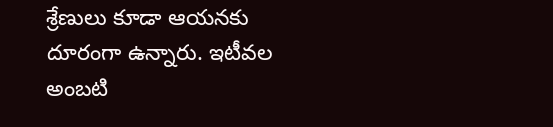శ్రేణులు కూడా ఆయనకు దూరంగా ఉన్నారు. ఇటీవల అంబటి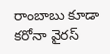రాంబాబు కూడా కరోనా వైరస్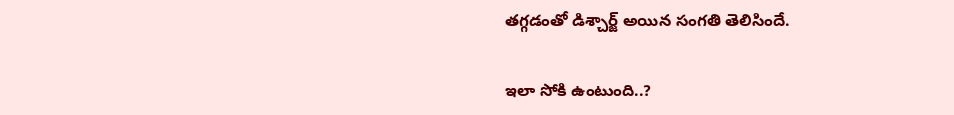తగ్గడంతో డిశ్చార్జ్ అయిన సంగతి తెలిసిందే.

ఇలా సోకి ఉంటుంది..?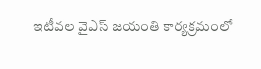ఇటీవల వైఎస్ జయంతి కార్యక్రమంలో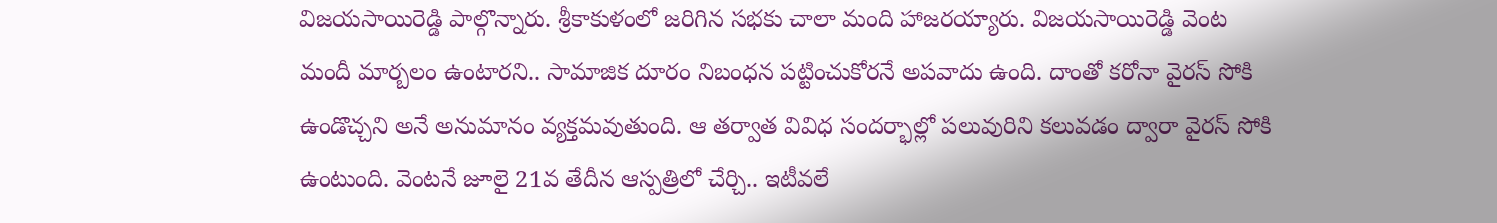విజయసాయిరెడ్డి పాల్గొన్నారు. శ్రీకాకుళంలో జరిగిన సభకు చాలా మంది హాజరయ్యారు. విజయసాయిరెడ్డి వెంట మందీ మార్బలం ఉంటారని.. సామాజిక దూరం నిబంధన పట్టించుకోరనే అపవాదు ఉంది. దాంతో కరోనా వైరస్ సోకి ఉండొచ్చని అనే అనుమానం వ్యక్తమవుతుంది. ఆ తర్వాత వివిధ సందర్భాల్లో పలువురిని కలువడం ద్వారా వైరస్ సోకి ఉంటుంది. వెంటనే జూలై 21వ తేదీన ఆస్పత్రిలో చేర్చి.. ఇటీవలే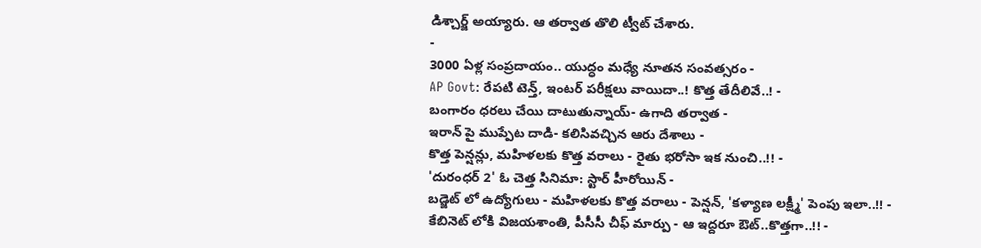డిశ్చార్జ్ అయ్యారు. ఆ తర్వాత తొలి ట్వీట్ చేశారు.
-
3000 ఏళ్ల సంప్రదాయం.. యుద్ధం మధ్యే నూతన సంవత్సరం -
AP Govt: రేపటి టెన్త్, ఇంటర్ పరీక్షలు వాయిదా..! కొత్త తేదీలివే..! -
బంగారం ధరలు చేయి దాటుతున్నాయ్- ఉగాది తర్వాత -
ఇరాన్ పై ముప్పేట దాడి- కలిసివచ్చిన ఆరు దేశాలు -
కొత్త పెన్షన్లు, మహిళలకు కొత్త వరాలు - రైతు భరోసా ఇక నుంచి..!! -
'దురంధర్ 2' ఓ చెత్త సినిమా: స్టార్ హీరోయిన్ -
బడ్జెట్ లో ఉద్యోగులు - మహిళలకు కొత్త వరాలు - పెన్షన్, 'కళ్యాణ లక్ష్మీ' పెంపు ఇలా..!! -
కేబినెట్ లోకి విజయశాంతి, పీసీసీ చీఫ్ మార్పు - ఆ ఇద్దరూ ఔట్..కొత్తగా..!! -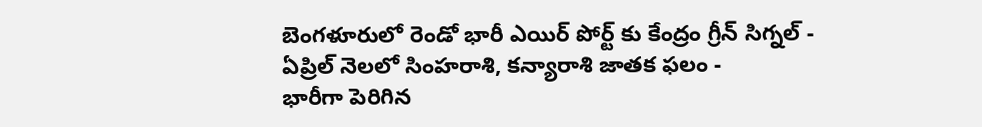బెంగళూరులో రెండో భారీ ఎయిర్ పోర్ట్ కు కేంద్రం గ్రీన్ సిగ్నల్ -
ఏప్రిల్ నెలలో సింహరాశి, కన్యారాశి జాతక ఫలం -
భారీగా పెరిగిన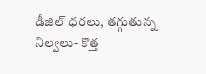డీజిల్ ధరలు, తగ్గుతున్న నిల్వలు- కొత్త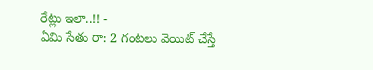రేట్లు ఇలా..!! -
ఏమి సేతు రా: 2 గంటలు వెయిట్ చేస్తే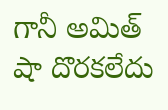గానీ అమిత్ షా దొరకలేదు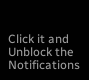Click it and Unblock the Notifications